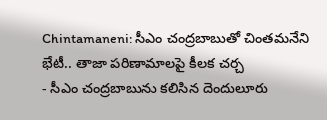Chintamaneni: సీఎం చంద్రబాబుతో చింతమనేని భేటీ.. తాజా పరిణామాలపై కీలక చర్చ
- సీఎం చంద్రబాబును కలిసిన దెందులూరు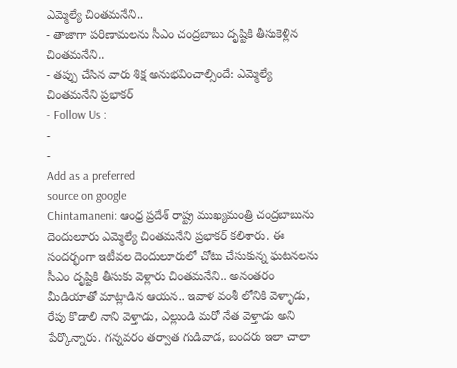ఎమ్మెల్యే చింతమనేని..
- తాజాగా పరిణామలను సీఎం చంద్రబాబు దృష్టికి తీసుకెళ్లిన చింతమనేని..
- తప్పు చేసిన వారు శిక్ష అనుభవించాల్సిందే: ఎమ్మెల్యే చింతమనేని ప్రభాకర్
- Follow Us :
-
-
Add as a preferred
source on google
Chintamaneni: ఆంధ్ర ప్రదేశ్ రాష్ట్ర ముఖ్యమంత్రి చంద్రబాబును దెందులూరు ఎమ్మెల్యే చింతమనేని ప్రభాకర్ కలిశారు. ఈ సందర్భంగా ఇటీవల దెందులూరులో చోటు చేసుకున్న ఘటనలను సీఎం దృష్టికి తీసుకు వెళ్లారు చింతమనేని.. అనంతరం మీడియాతో మాట్లాడిన ఆయన.. ఇవాళ వంశీ లోనికి వెళ్ళాడు, రేపు కొడాలి నాని వెళ్తాడు, ఎల్లుండి మరో నేత వెళ్తాడు అని పేర్కొన్నారు. గన్నవరం తర్వాత గుడివాడ, బందరు ఇలా చాలా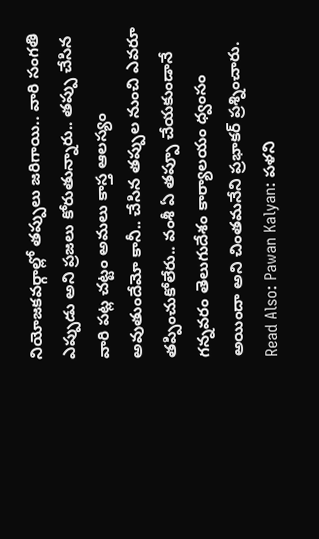నియోజకవర్గాల్లో తప్పులు జరిగాయి.. వారి సంగతి ఎప్పుడు అని ప్రజలు కోరుతున్నారు.. తప్పు చేసిన వారి పట్ల చట్టం అమలు కాస్త ఆలస్యం అవుతుందేమో కానీ.. చేసిన తప్పుల నుంచి ఎవరూ తప్పించుకోలేరు.. వంశీ ఏ తప్పూ చేయకుండానే గన్నవరం తెలుగుదేశం కార్యాలయం ధ్వంసం అయిందా అని చింతమనేని ప్రభాకర్ ప్రశ్నించారు.
Read Also: Pawan Kalyan: పళని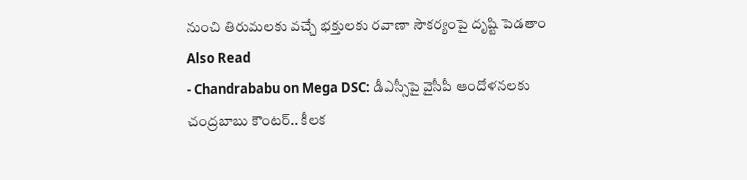నుంచి తిరుమలకు వచ్చే భక్తులకు రవాణా సౌకర్యంపై దృష్టి పెడతాం
Also Read
- Chandrababu on Mega DSC: డీఎస్సీపై వైసీపీ ఆందోళనలకు చంద్రబాబు కౌంటర్.. కీలక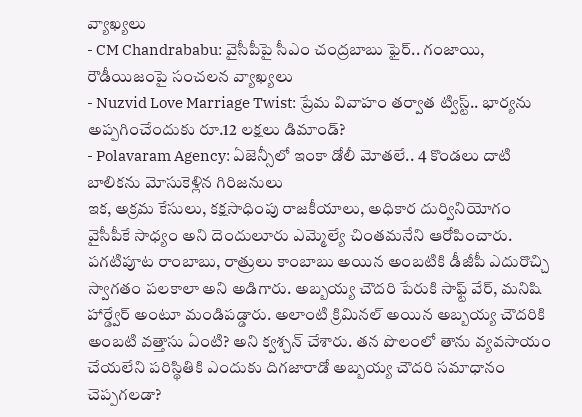వ్యాఖ్యలు
- CM Chandrababu: వైసీపీపై సీఎం చంద్రబాబు ఫైర్.. గంజాయి, రౌడీయిజంపై సంచలన వ్యాఖ్యలు
- Nuzvid Love Marriage Twist: ప్రేమ వివాహం తర్వాత ట్విస్ట్.. భార్యను అప్పగించేందుకు రూ.12 లక్షలు డిమాండ్?
- Polavaram Agency: ఏజెన్సీలో ఇంకా డోలీ మోతలే.. 4 కొండలు దాటి బాలికను మోసుకెళ్లిన గిరిజనులు
ఇక, అక్రమ కేసులు, కక్షసాధింపు రాజకీయాలు, అధికార దుర్వినియోగం వైసీపీకే సాధ్యం అని దెందులూరు ఎమ్మెల్యే చింతమనేని ఆరోపించారు. పగటిపూట రాంబాబు, రాత్రులు కాంబాబు అయిన అంబటికి డీజీపీ ఎదురొచ్చి స్వాగతం పలకాలా అని అడిగారు. అబ్బయ్య చౌదరి పేరుకి సాఫ్ట్ వేర్, మనిషి హార్డ్వేర్ అంటూ మండిపడ్డారు. అలాంటి క్రిమినల్ అయిన అబ్బయ్య చౌదరికి అంబటి వత్తాసు ఏంటి? అని క్వశ్చన్ చేశారు. తన పొలంలో తాను వ్యవసాయం చేయలేని పరిస్థితికి ఎందుకు దిగజారాడో అబ్బయ్య చౌదరి సమాధానం చెప్పగలడా?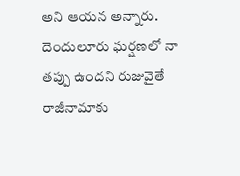అని ఆయన అన్నారు. దెందులూరు ఘర్షణలో నా తప్పు ఉందని రుజువైతే రాజీనామాకు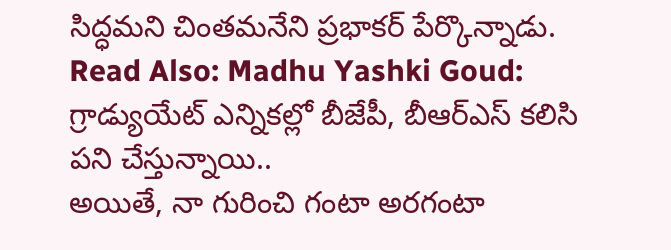సిద్ధమని చింతమనేని ప్రభాకర్ పేర్కొన్నాడు.
Read Also: Madhu Yashki Goud: గ్రాడ్యుయేట్ ఎన్నికల్లో బీజేపీ, బీఆర్ఎస్ కలిసి పని చేస్తున్నాయి..
అయితే, నా గురించి గంటా అరగంటా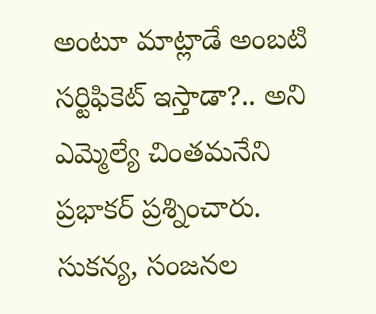అంటూ మాట్లాడే అంబటి సర్టిఫికెట్ ఇస్తాడా?.. అని ఎమ్మెల్యే చింతమనేని ప్రభాకర్ ప్రశ్నించారు. సుకన్య, సంజనల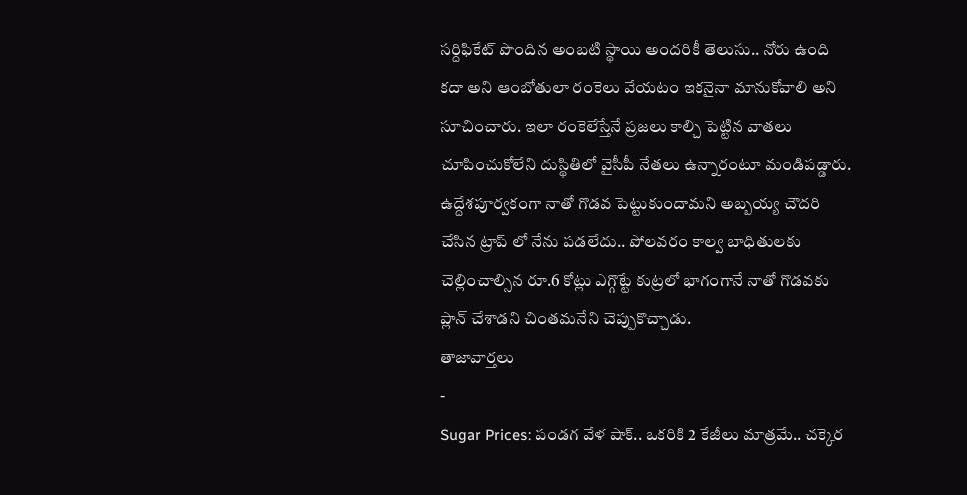సర్దిఫికేట్ పొందిన అంబటి స్థాయి అందరికీ తెలుసు.. నోరు ఉంది కదా అని ఆంబోతులా రంకెలు వేయటం ఇకనైనా మానుకోవాలి అని సూచించారు. ఇలా రంకెలేస్తేనే ప్రజలు కాల్చి పెట్టిన వాతలు చూపించుకోలేని దుస్థితిలో వైసీపీ నేతలు ఉన్నారంటూ మండిపడ్డారు. ఉద్దేశపూర్వకంగా నాతో గొడవ పెట్టుకుందామని అబ్బయ్య చౌదరి చేసిన ట్రాప్ లో నేను పడలేదు.. పోలవరం కాల్వ బాధితులకు చెల్లించాల్సిన రూ.6 కోట్లు ఎగ్గొట్టే కుట్రలో భాగంగానే నాతో గొడవకు ప్లాన్ చేశాడని చింతమనేని చెప్పుకొచ్చాడు.
తాజావార్తలు
-
Sugar Prices: పండగ వేళ షాక్.. ఒకరికి 2 కేజీలు మాత్రమే.. చక్కెర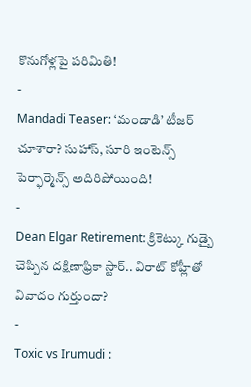కొనుగోళ్లపై పరిమితి!
-
Mandadi Teaser: ‘మండాడి’ టీజర్ చూశారా? సుహాస్, సూరి ఇంటెన్స్ పెర్ఫార్మెన్స్ అదిరిపోయింది!
-
Dean Elgar Retirement: క్రికెట్కు గుడ్బై చెప్పిన దక్షిణాఫ్రికా స్టార్.. విరాట్ కోహ్లీతో వివాదం గుర్తుందా?
-
Toxic vs Irumudi :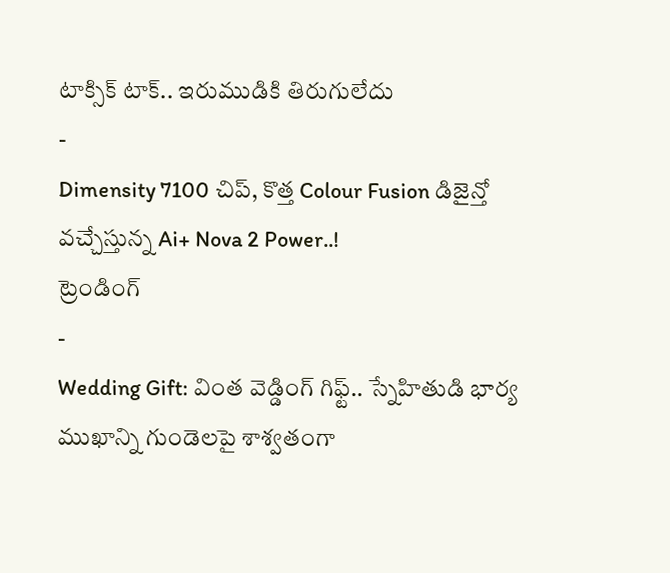టాక్సిక్ టాక్.. ఇరుముడికి తిరుగులేదు
-
Dimensity 7100 చిప్, కొత్త Colour Fusion డిజైన్తో వచ్చేస్తున్న Ai+ Nova 2 Power..!
ట్రెండింగ్
-
Wedding Gift: వింత వెడ్డింగ్ గిఫ్ట్.. స్నేహితుడి భార్య ముఖాన్ని గుండెలపై శాశ్వతంగా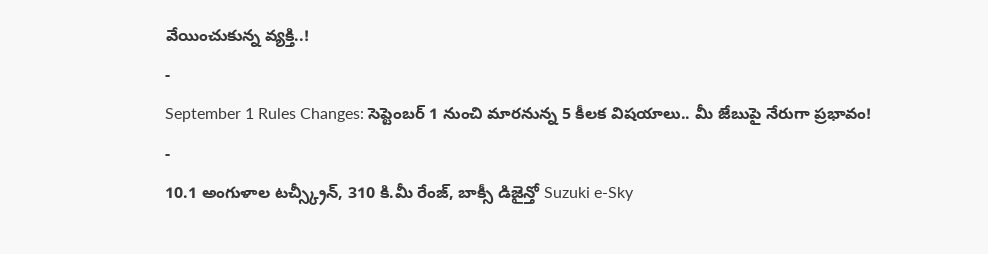వేయించుకున్న వ్యక్తి..!
-
September 1 Rules Changes: సెప్టెంబర్ 1 నుంచి మారనున్న 5 కీలక విషయాలు.. మీ జేబుపై నేరుగా ప్రభావం!
-
10.1 అంగుళాల టచ్స్క్రీన్, 310 కి.మీ రేంజ్, బాక్సీ డిజైన్తో Suzuki e-Sky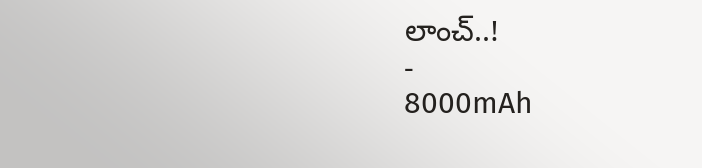లాంచ్..!
-
8000mAh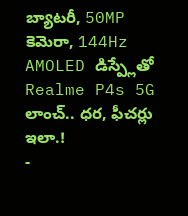బ్యాటరీ, 50MP కెమెరా, 144Hz AMOLED డిస్ప్లేతో Realme P4s 5G లాంచ్.. ధర, ఫీచర్లు ఇలా.!
-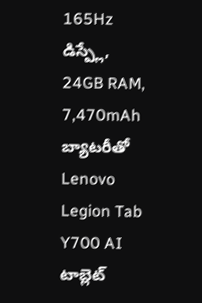165Hz డిస్ప్లే, 24GB RAM, 7,470mAh బ్యాటరీతో Lenovo Legion Tab Y700 AI టాబ్లెట్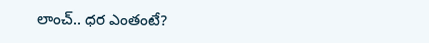లాంచ్.. ధర ఎంతంటే?